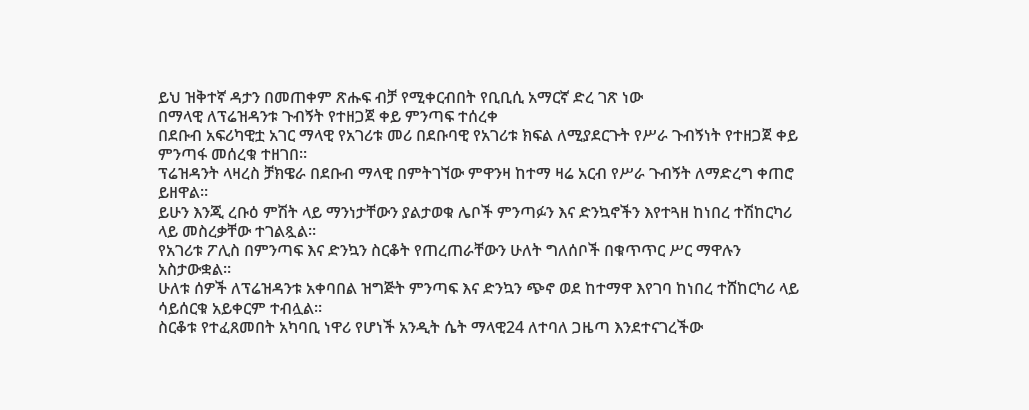ይህ ዝቅተኛ ዳታን በመጠቀም ጽሑፍ ብቻ የሚቀርብበት የቢቢሲ አማርኛ ድረ ገጽ ነው
በማላዊ ለፕሬዝዳንቱ ጉብኝት የተዘጋጀ ቀይ ምንጣፍ ተሰረቀ
በደቡብ አፍሪካዊቷ አገር ማላዊ የአገሪቱ መሪ በደቡባዊ የአገሪቱ ክፍል ለሚያደርጉት የሥራ ጉብኝነት የተዘጋጀ ቀይ ምንጣፋ መሰረቁ ተዘገበ።
ፕሬዝዳንት ላዛረስ ቻክዌራ በደቡብ ማላዊ በምትገኘው ምዋንዛ ከተማ ዛሬ አርብ የሥራ ጉብኝት ለማድረግ ቀጠሮ ይዘዋል።
ይሁን እንጂ ረቡዕ ምሽት ላይ ማንነታቸውን ያልታወቁ ሌቦች ምንጣፉን እና ድንኳኖችን እየተጓዘ ከነበረ ተሽከርካሪ ላይ መስረቃቸው ተገልጿል።
የአገሪቱ ፖሊስ በምንጣፍ እና ድንኳን ስርቆት የጠረጠራቸውን ሁለት ግለሰቦች በቁጥጥር ሥር ማዋሉን አስታውቋል።
ሁለቱ ሰዎች ለፕሬዝዳንቱ አቀባበል ዝግጅት ምንጣፍ እና ድንኳን ጭኖ ወደ ከተማዋ እየገባ ከነበረ ተሸከርካሪ ላይ ሳይሰርቁ አይቀርም ተብሏል።
ስርቆቱ የተፈጸመበት አካባቢ ነዋሪ የሆነች አንዲት ሴት ማላዊ24 ለተባለ ጋዜጣ እንደተናገረችው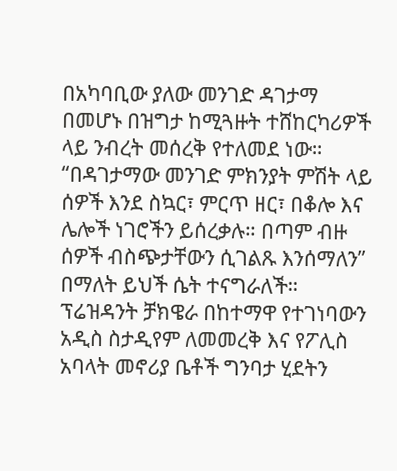በአካባቢው ያለው መንገድ ዳገታማ በመሆኑ በዝግታ ከሚጓዙት ተሸከርካሪዎች ላይ ንብረት መሰረቅ የተለመደ ነው።
“በዳገታማው መንገድ ምክንያት ምሽት ላይ ሰዎች እንደ ስኳር፣ ምርጥ ዘር፣ በቆሎ እና ሌሎች ነገሮችን ይሰረቃሉ። በጣም ብዙ ሰዎች ብስጭታቸውን ሲገልጹ እንሰማለን” በማለት ይህች ሴት ተናግራለች።
ፕሬዝዳንት ቻክዌራ በከተማዋ የተገነባውን አዲስ ስታዲየም ለመመረቅ እና የፖሊስ አባላት መኖሪያ ቤቶች ግንባታ ሂደትን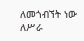ለመጎብኘት ነው ለሥራ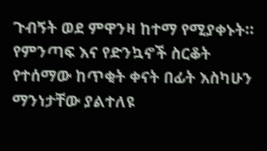ጉብኝት ወደ ምዋንዛ ከተማ የሚያቀኑት።
የምንጣፍ እና የድንኳኖች ስርቆት የተሰማው ከጥቂት ቀናት በፊት እስካሁን ማንነታቸው ያልተለዩ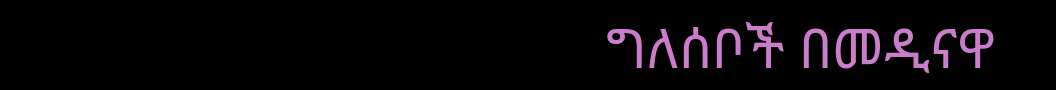ግለሰቦች በመዲናዋ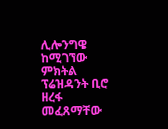ሊሎንግዌ ከሚገኘው ምክትል ፕሬዝዳንት ቢሮ ዘረፋ መፈጸማቸው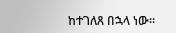ከተገለጸ በኋላ ነው።